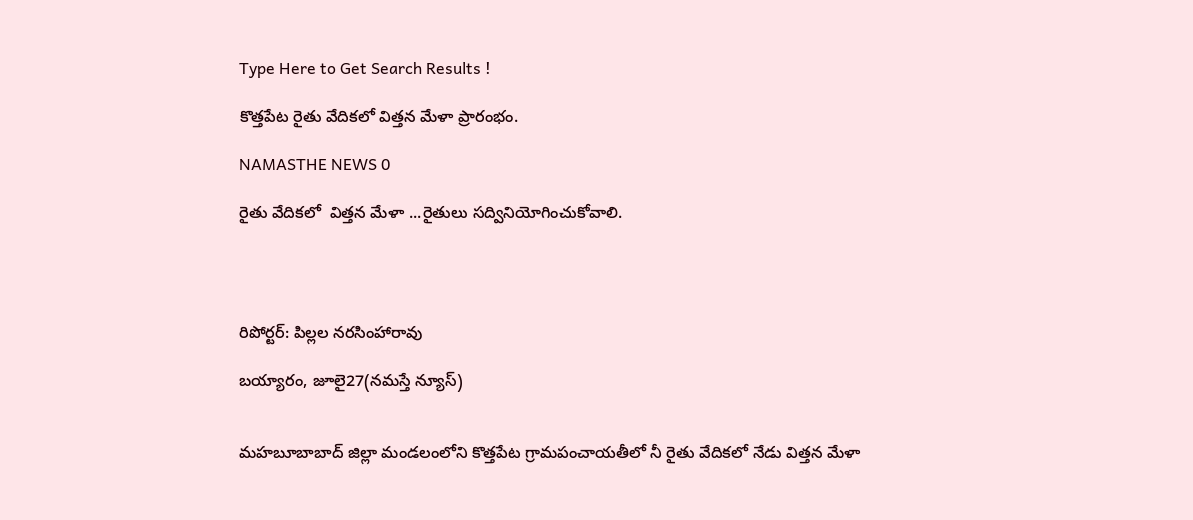Type Here to Get Search Results !

కొత్తపేట రైతు వేదికలో విత్తన మేళా ప్రారంభం.

NAMASTHE NEWS 0

రైతు వేదికలో  విత్తన మేళా ...రైతులు సద్వినియోగించుకోవాలి.




రిపోర్టర్: పిల్లల నరసింహారావు

బయ్యారం, జూలై27(నమస్తే న్యూస్)


మహబూబాబాద్ జిల్లా మండలంలోని కొత్తపేట గ్రామపంచాయతీలో నీ రైతు వేదికలో నేడు విత్తన మేళా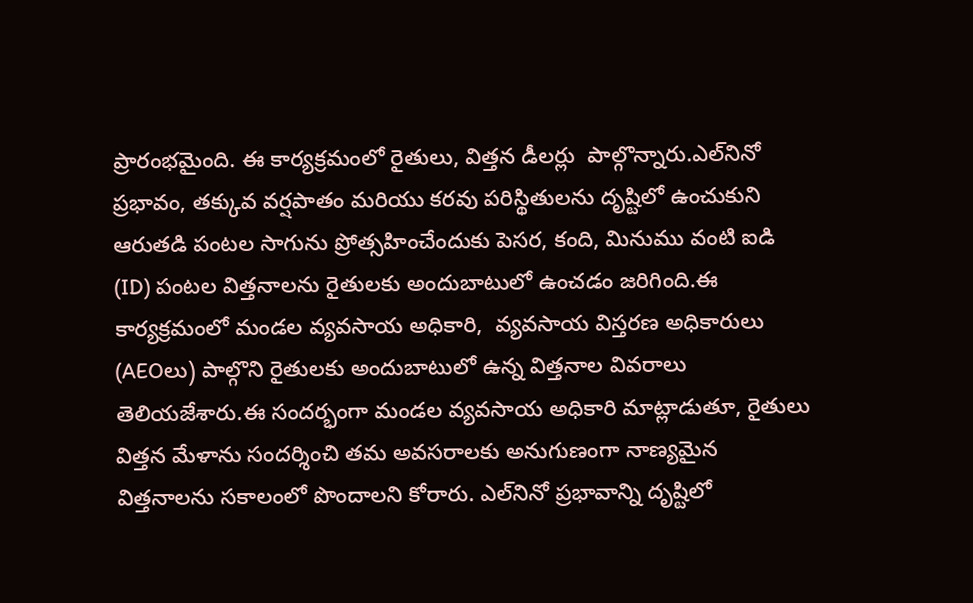ప్రారంభమైంది. ఈ కార్యక్రమంలో రైతులు, విత్తన డీలర్లు  పాల్గొన్నారు.ఎల్‌నినో ప్రభావం, తక్కువ వర్షపాతం మరియు కరవు పరిస్థితులను దృష్టిలో ఉంచుకుని ఆరుతడి పంటల సాగును ప్రోత్సహించేందుకు పెసర, కంది, మినుము వంటి ఐడి (ID) పంటల విత్తనాలను రైతులకు అందుబాటులో ఉంచడం జరిగింది.ఈ కార్యక్రమంలో మండల వ్యవసాయ అధికారి,  వ్యవసాయ విస్తరణ అధికారులు (AEOలు) పాల్గొని రైతులకు అందుబాటులో ఉన్న విత్తనాల వివరాలు తెలియజేశారు.ఈ సందర్భంగా మండల వ్యవసాయ అధికారి మాట్లాడుతూ, రైతులు విత్తన మేళాను సందర్శించి తమ అవసరాలకు అనుగుణంగా నాణ్యమైన విత్తనాలను సకాలంలో పొందాలని కోరారు. ఎల్‌నినో ప్రభావాన్ని దృష్టిలో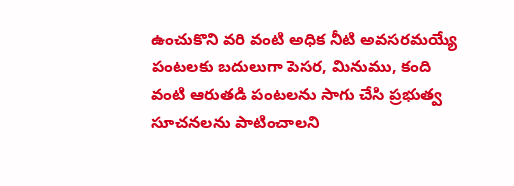ఉంచుకొని వరి వంటి అధిక నీటి అవసరమయ్యే పంటలకు బదులుగా పెసర, మినుము, కంది వంటి ఆరుతడి పంటలను సాగు చేసి ప్రభుత్వ సూచనలను పాటించాలని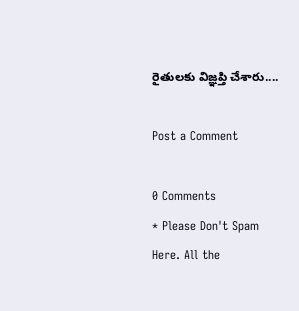రైతులకు విజ్ఞప్తి చేశారు....

Post a Comment

0 Comments
* Please Don't Spam Here. All the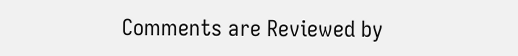Comments are Reviewed by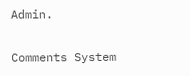Admin.

Comments System